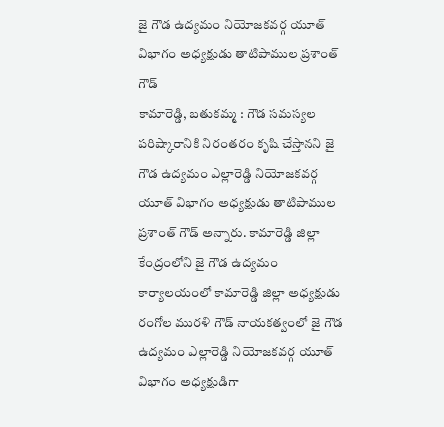జై గౌడ ఉద్యమం నియోజకవర్గ యూత్ విభాగం అధ్యక్షుడు తాటిపాముల ప్రశాంత్ గౌడ్
కామారెడ్డి, బతుకమ్మ : గౌడ సమస్యల పరిష్కారానికి నిరంతరం కృషి చేస్తానని జై గౌడ ఉద్యమం ఎల్లారెడ్డి నియోజకవర్గ యూత్ విభాగం అధ్యక్షుడు తాటిపాముల ప్రశాంత్ గౌడ్ అన్నారు. కామారెడ్డి జిల్లా కేంద్రంలోని జై గౌడ ఉద్యమం కార్యాలయంలో కామారెడ్డి జిల్లా అధ్యక్షుడు రంగోల మురళి గౌడ్ నాయకత్వంలో జై గౌడ ఉద్యమం ఎల్లారెడ్డి నియోజకవర్గ యూత్ విభాగం అధ్యక్షుడిగా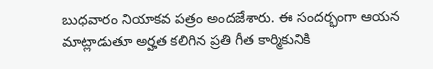బుధవారం నియాకవ పత్రం అందజేశారు. ఈ సందర్భంగా ఆయన మాట్లాడుతూ అర్హత కలిగిన ప్రతి గీత కార్మికునికి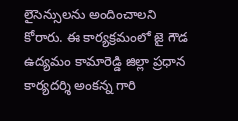లైసెన్సులను అందించాలని కోరారు. ఈ కార్యక్రమంలో జై గౌడ ఉద్యమం కామారెడ్డి జిల్లా ప్రధాన కార్యదర్శి అంకన్న గారి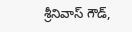శ్రీనివాస్ గౌడ్,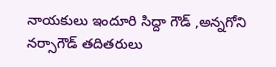నాయకులు ఇందూరి సిద్దా గౌడ్ ,అన్నగోని నర్సాగౌడ్ తదితరులు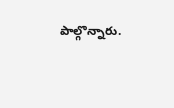పాల్గొన్నారు.